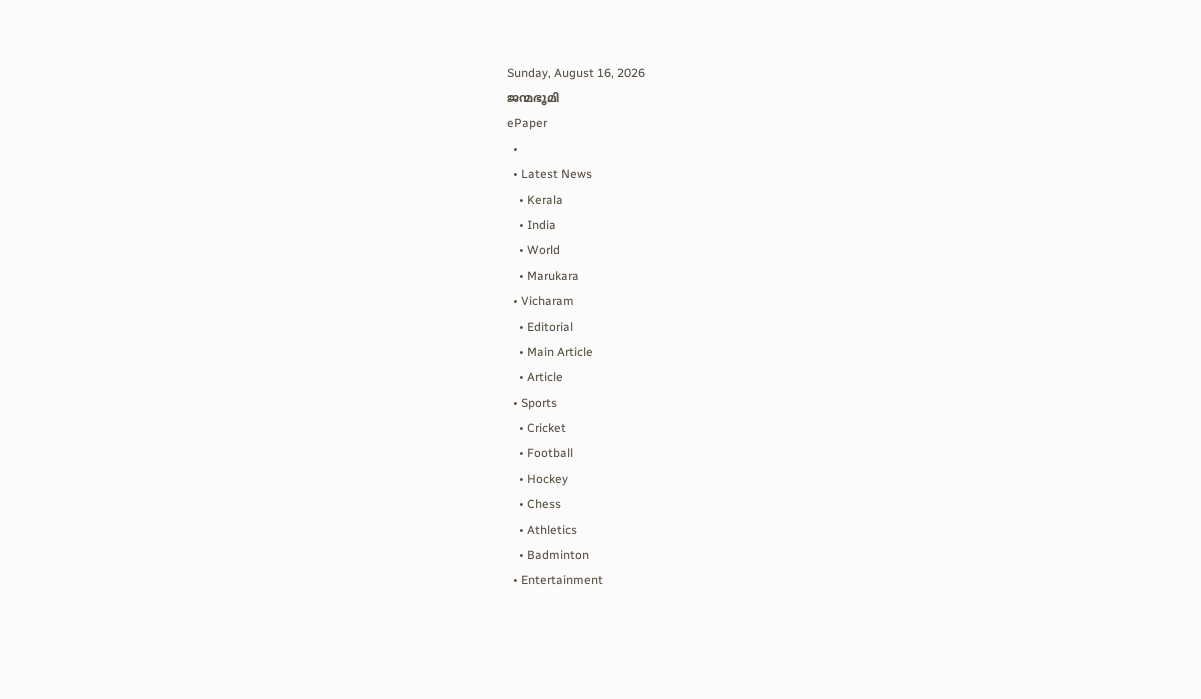Sunday, August 16, 2026
ജന്മഭൂമി
ePaper
  •
  • Latest News
    • Kerala
    • India
    • World
    • Marukara
  • Vicharam
    • Editorial
    • Main Article
    • Article
  • Sports
    • Cricket
    • Football
    • Hockey
    • Chess
    • Athletics
    • Badminton
  • Entertainment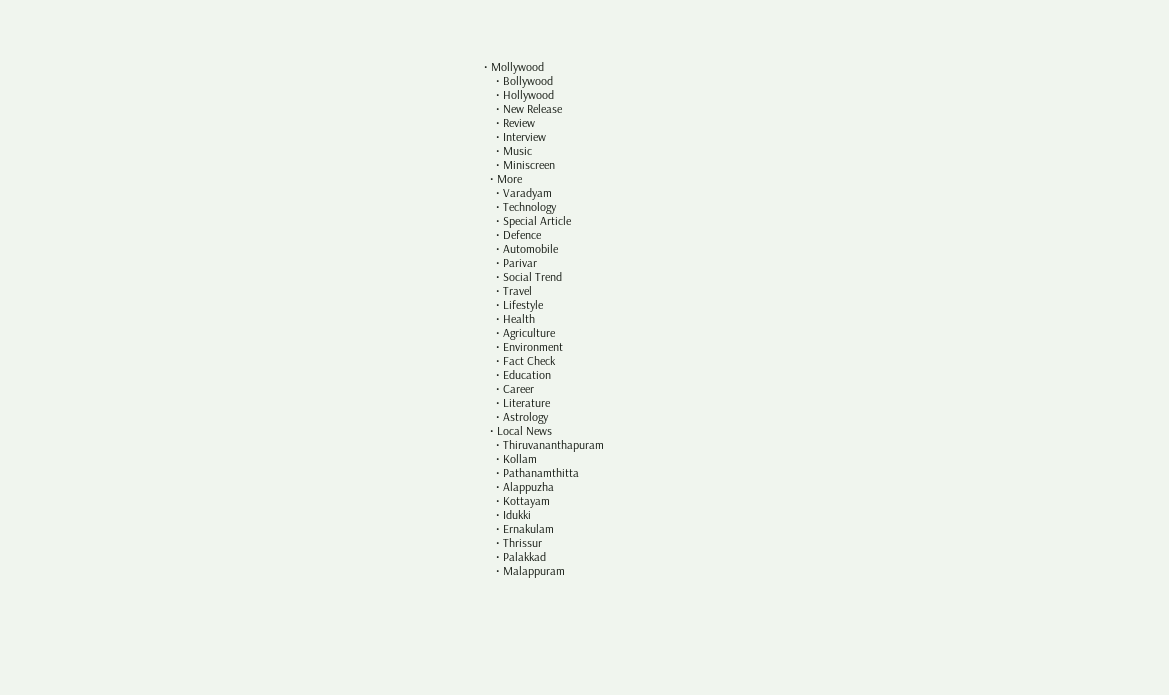• Mollywood
    • Bollywood
    • Hollywood
    • New Release
    • Review
    • Interview
    • Music
    • Miniscreen
  • More
    • Varadyam
    • Technology
    • Special Article
    • Defence
    • Automobile
    • Parivar
    • Social Trend
    • Travel
    • Lifestyle
    • Health
    • Agriculture
    • Environment
    • Fact Check
    • Education
    • Career
    • Literature
    • Astrology
  • Local News
    • Thiruvananthapuram
    • Kollam
    • Pathanamthitta
    • Alappuzha
    • Kottayam
    • Idukki
    • Ernakulam
    • Thrissur
    • Palakkad
    • Malappuram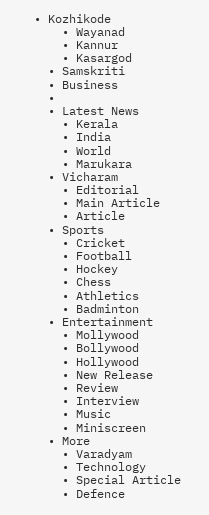• Kozhikode
    • Wayanad
    • Kannur
    • Kasargod
  • Samskriti
  • Business
  •
  • Latest News
    • Kerala
    • India
    • World
    • Marukara
  • Vicharam
    • Editorial
    • Main Article
    • Article
  • Sports
    • Cricket
    • Football
    • Hockey
    • Chess
    • Athletics
    • Badminton
  • Entertainment
    • Mollywood
    • Bollywood
    • Hollywood
    • New Release
    • Review
    • Interview
    • Music
    • Miniscreen
  • More
    • Varadyam
    • Technology
    • Special Article
    • Defence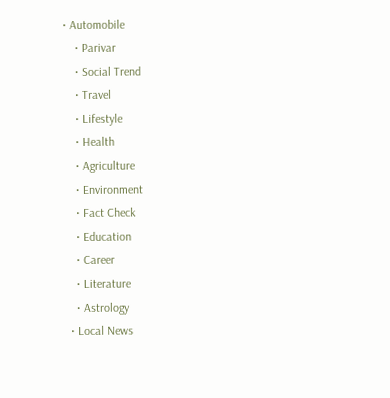• Automobile
    • Parivar
    • Social Trend
    • Travel
    • Lifestyle
    • Health
    • Agriculture
    • Environment
    • Fact Check
    • Education
    • Career
    • Literature
    • Astrology
  • Local News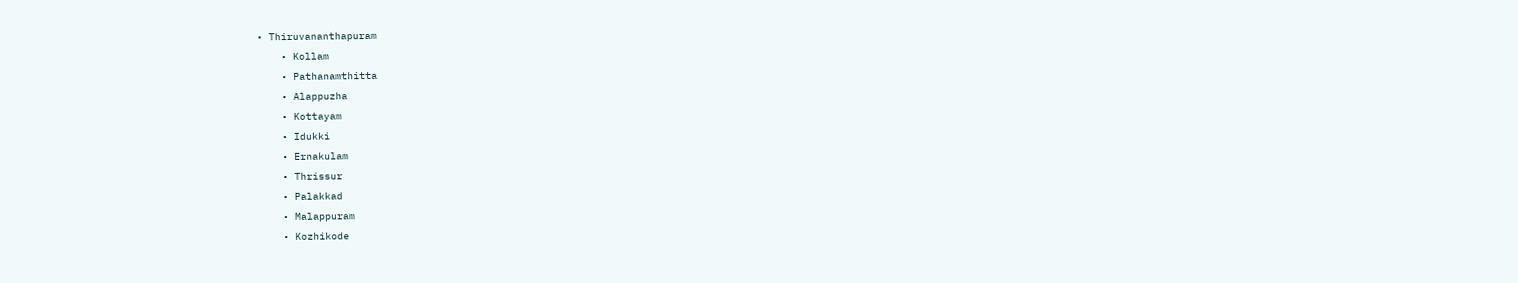• Thiruvananthapuram
    • Kollam
    • Pathanamthitta
    • Alappuzha
    • Kottayam
    • Idukki
    • Ernakulam
    • Thrissur
    • Palakkad
    • Malappuram
    • Kozhikode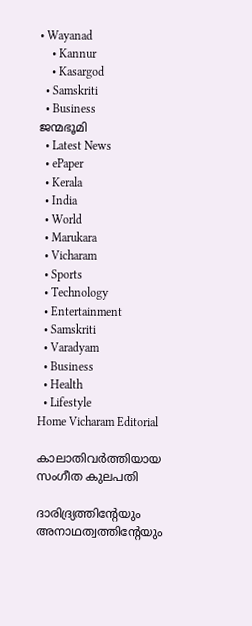• Wayanad
    • Kannur
    • Kasargod
  • Samskriti
  • Business
ജന്മഭൂമി
  • Latest News
  • ePaper
  • Kerala
  • India
  • World
  • Marukara
  • Vicharam
  • Sports
  • Technology
  • Entertainment
  • Samskriti
  • Varadyam
  • Business
  • Health
  • Lifestyle
Home Vicharam Editorial

കാലാതിവര്‍ത്തിയായ സംഗീത കുലപതി

ദാരിദ്ര്യത്തിന്റേയും അനാഥത്വത്തിന്റേയും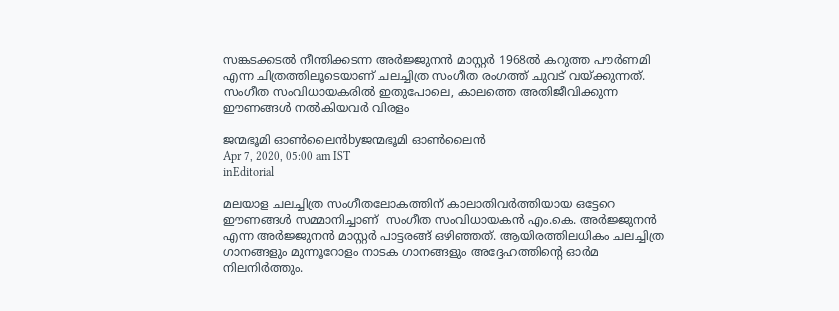സങ്കടക്കടല്‍ നീന്തിക്കടന്ന അര്‍ജ്ജുനന്‍ മാസ്റ്റര്‍ 1968ല്‍ കറുത്ത പൗര്‍ണമി എന്ന ചിത്രത്തിലൂടെയാണ് ചലച്ചിത്ര സംഗീത രംഗത്ത് ചുവട് വയ്‌ക്കുന്നത്. സംഗീത സംവിധായകരില്‍ ഇതുപോലെ, കാലത്തെ അതിജീവിക്കുന്ന ഈണങ്ങള്‍ നല്‍കിയവര്‍ വിരളം

ജന്മഭൂമി ഓണ്‍ലൈന്‍byജന്മഭൂമി ഓണ്‍ലൈന്‍
Apr 7, 2020, 05:00 am IST
inEditorial

മലയാള ചലച്ചിത്ര സംഗീതലോകത്തിന് കാലാതിവര്‍ത്തിയായ ഒട്ടേറെ ഈണങ്ങള്‍ സമ്മാനിച്ചാണ്  സംഗീത സംവിധായകന്‍ എം.കെ. അര്‍ജ്ജുനന്‍ എന്ന അര്‍ജ്ജുനന്‍ മാസ്റ്റര്‍ പാട്ടരങ്ങ് ഒഴിഞ്ഞത്. ആയിരത്തിലധികം ചലച്ചിത്ര ഗാനങ്ങളും മുന്നൂറോളം നാടക ഗാനങ്ങളും അദ്ദേഹത്തിന്റെ ഓര്‍മ നിലനിര്‍ത്തും.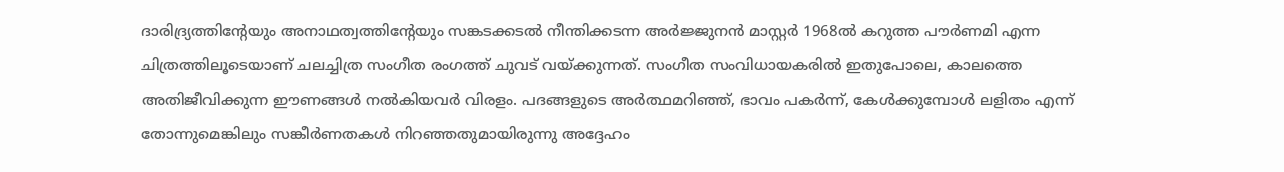ദാരിദ്ര്യത്തിന്റേയും അനാഥത്വത്തിന്റേയും സങ്കടക്കടല്‍ നീന്തിക്കടന്ന അര്‍ജ്ജുനന്‍ മാസ്റ്റര്‍ 1968ല്‍ കറുത്ത പൗര്‍ണമി എന്ന ചിത്രത്തിലൂടെയാണ് ചലച്ചിത്ര സംഗീത രംഗത്ത് ചുവട് വയ്‌ക്കുന്നത്. സംഗീത സംവിധായകരില്‍ ഇതുപോലെ, കാലത്തെ അതിജീവിക്കുന്ന ഈണങ്ങള്‍ നല്‍കിയവര്‍ വിരളം. പദങ്ങളുടെ അര്‍ത്ഥമറിഞ്ഞ്, ഭാവം പകര്‍ന്ന്, കേള്‍ക്കുമ്പോള്‍ ലളിതം എന്ന് തോന്നുമെങ്കിലും സങ്കീര്‍ണതകള്‍ നിറഞ്ഞതുമായിരുന്നു അദ്ദേഹം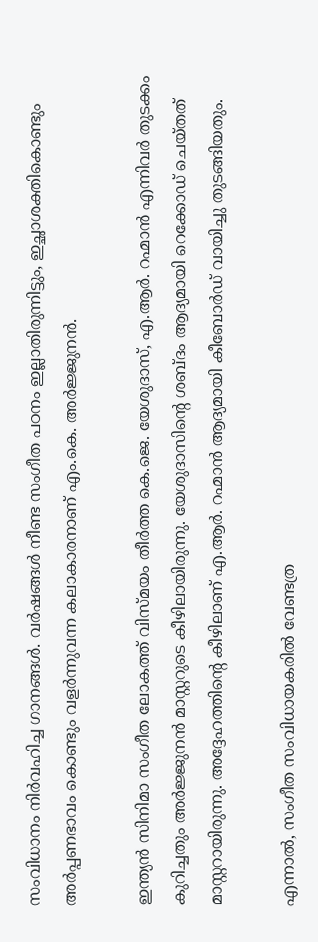സംവിധാനം നിര്‍വഹിച്ച ഗാനങ്ങള്‍. വര്‍ഷങ്ങള്‍ നീണ്ട സംഗീത പഠനം ഇല്ലാതിരുന്നിട്ടും, ഇച്ഛാശക്തികൊണ്ടും അര്‍പ്പണഭാവം കൊണ്ടും വളര്‍ന്നുവന്ന കലാകാരനാണ് എം.കെ. അര്‍ജ്ജുനന്‍.

ഇന്ത്യന്‍ സിനിമാ സംഗീത ലോകത്ത് വിസ്മയം തീര്‍ത്ത കെ.ജെ. യേശുദാസ്, എ.ആര്‍. റഹ്മാന്‍ എന്നിവര്‍ തുടക്കം കുറിച്ചതും അര്‍ജ്ജുനന്‍ മാസ്റ്ററുടെ കീഴിലായിരുന്നു. യേശുദാസിന്റെ ശബ്ദം ആദ്യമായി റെക്കോഡ് ചെയ്തത് മാസ്റ്ററായിരുന്നു. അദ്ദേഹത്തിന്റെ കീഴിലാണ് എ.ആര്‍. റഹ്മാന്‍ ആദ്യമായി കീബോര്‍ഡ് വായിച്ചു തുടങ്ങിയതും.

എന്നാല്‍, സംഗീത സംവിധായകരില്‍ വേണ്ടത്ര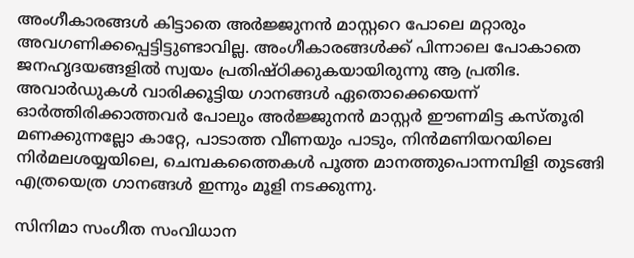അംഗീകാരങ്ങള്‍ കിട്ടാതെ അര്‍ജ്ജുനന്‍ മാസ്റ്ററെ പോലെ മറ്റാരും അവഗണിക്കപ്പെട്ടിട്ടുണ്ടാവില്ല. അംഗീകാരങ്ങള്‍ക്ക് പിന്നാലെ പോകാതെ ജനഹൃദയങ്ങളില്‍ സ്വയം പ്രതിഷ്ഠിക്കുകയായിരുന്നു ആ പ്രതിഭ. അവാര്‍ഡുകള്‍ വാരിക്കൂട്ടിയ ഗാനങ്ങള്‍ ഏതൊക്കെയെന്ന് ഓര്‍ത്തിരിക്കാത്തവര്‍ പോലും അര്‍ജ്ജുനന്‍ മാസ്റ്റര്‍ ഈണമിട്ട കസ്തൂരി മണക്കുന്നല്ലോ കാറ്റേ, പാടാത്ത വീണയും പാടും, നിന്‍മണിയറയിലെ നിര്‍മലശയ്യയിലെ, ചെമ്പകത്തൈകള്‍ പൂത്ത മാനത്തുപൊന്നമ്പിളി തുടങ്ങി എത്രയെത്ര ഗാനങ്ങള്‍ ഇന്നും മൂളി നടക്കുന്നു.

സിനിമാ സംഗീത സംവിധാന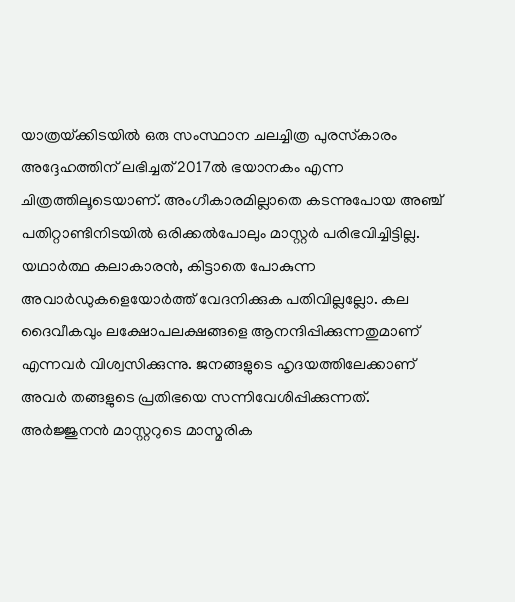യാത്രയ്‌ക്കിടയില്‍ ഒരു സംസ്ഥാന ചലച്ചിത്ര പുരസ്‌കാരം അദ്ദേഹത്തിന് ലഭിച്ചത് 2017ല്‍ ഭയാനകം എന്ന ചിത്രത്തിലൂടെയാണ്. അംഗീകാരമില്ലാതെ കടന്നുപോയ അഞ്ച് പതിറ്റാണ്ടിനിടയില്‍ ഒരിക്കല്‍പോലും മാസ്റ്റര്‍ പരിഭവിച്ചിട്ടില്ല. യഥാര്‍ത്ഥ കലാകാരന്‍, കിട്ടാതെ പോകുന്ന അവാര്‍ഡുകളെയോര്‍ത്ത് വേദനിക്കുക പതിവില്ലല്ലോ. കല ദൈവീകവും ലക്ഷോപലക്ഷങ്ങളെ ആനന്ദിപ്പിക്കുന്നതുമാണ് എന്നവര്‍ വിശ്വസിക്കുന്നു. ജനങ്ങളുടെ ഹൃദയത്തിലേക്കാണ് അവര്‍ തങ്ങളുടെ പ്രതിഭയെ സന്നിവേശിപ്പിക്കുന്നത്. അര്‍ജ്ജുനന്‍ മാസ്റ്ററുടെ മാസ്മരിക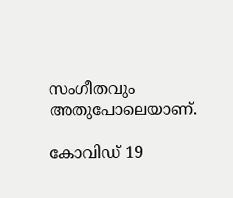സംഗീതവും അതുപോലെയാണ്.

കോവിഡ് 19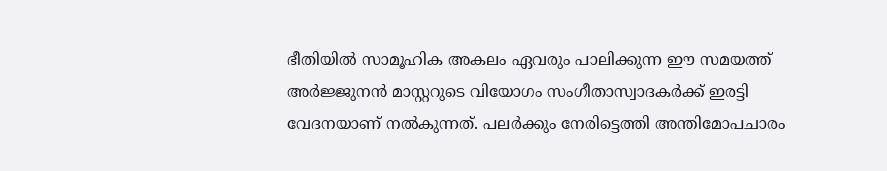ഭീതിയില്‍ സാമൂഹിക അകലം ഏവരും പാലിക്കുന്ന ഈ സമയത്ത് അര്‍ജ്ജുനന്‍ മാസ്റ്ററുടെ വിയോഗം സംഗീതാസ്വാദകര്‍ക്ക് ഇരട്ടി വേദനയാണ് നല്‍കുന്നത്. പലര്‍ക്കും നേരിട്ടെത്തി അന്തിമോപചാരം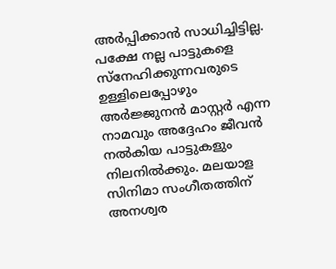അര്‍പ്പിക്കാന്‍ സാധിച്ചിട്ടില്ല. പക്ഷേ നല്ല പാട്ടുകളെ സ്നേഹിക്കുന്നവരുടെ ഉള്ളിലെപ്പോഴും അര്‍ജ്ജുനന്‍ മാസ്റ്റര്‍ എന്ന നാമവും അദ്ദേഹം ജീവന്‍ നല്‍കിയ പാട്ടുകളും നിലനില്‍ക്കും. മലയാള സിനിമാ സംഗീതത്തിന് അനശ്വര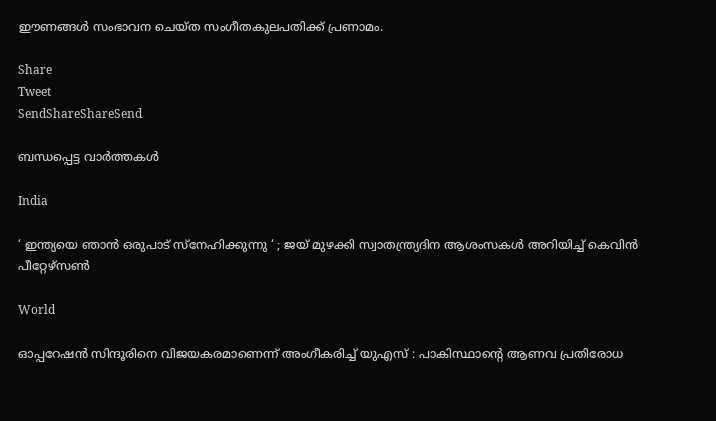ഈണങ്ങള്‍ സംഭാവന ചെയ്ത സംഗീതകുലപതിക്ക് പ്രണാമം.

Share
Tweet
SendShareShareSend

ബന്ധപ്പെട്ട വാര്‍ത്തകള്‍

India

‘ ഇന്ത്യയെ ഞാൻ ഒരുപാട് സ്നേഹിക്കുന്നു ‘ ; ജയ് മുഴക്കി സ്വാതന്ത്ര്യദിന ആശംസകൾ അറിയിച്ച് കെവിൻ പീറ്റേഴ്‌സൺ

World

ഓപ്പറേഷൻ സിന്ദൂരിനെ വിജയകരമാണെന്ന് അംഗീകരിച്ച് യുഎസ് : പാകിസ്ഥാന്റെ ആണവ പ്രതിരോധ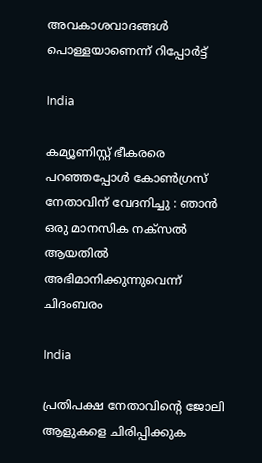അവകാശവാദങ്ങൾ പൊള്ളയാണെന്ന് റിപ്പോർട്ട്

India

കമ്യൂണിസ്റ്റ് ഭീകരരെ പറഞ്ഞപ്പോൾ കോൺഗ്രസ് നേതാവിന് വേദനിച്ചു : ഞാൻ ഒരു മാനസിക നക്സൽ ആയതിൽ അഭിമാനിക്കുന്നുവെന്ന് ചിദംബരം

India

പ്രതിപക്ഷ നേതാവിന്റെ ജോലി ആളുകളെ ചിരിപ്പിക്കുക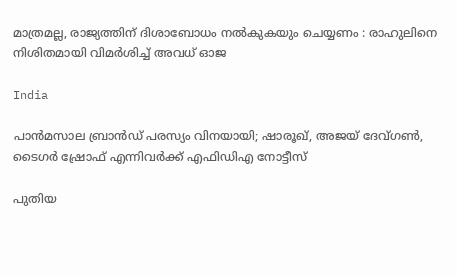മാത്രമല്ല, രാജ്യത്തിന് ദിശാബോധം നൽകുകയും ചെയ്യണം : രാഹുലിനെ നിശിതമായി വിമർശിച്ച് അവധ് ഓജ

India

പാന്‍മസാല ബ്രാന്‍ഡ് പരസ്യം വിനയായി; ഷാരൂഖ്, അജയ് ദേവ്ഗണ്‍, ടൈഗര്‍ ഷ്രോഫ് എന്നിവര്‍ക്ക് എഫിഡിഎ നോട്ടീസ്‌

പുതിയ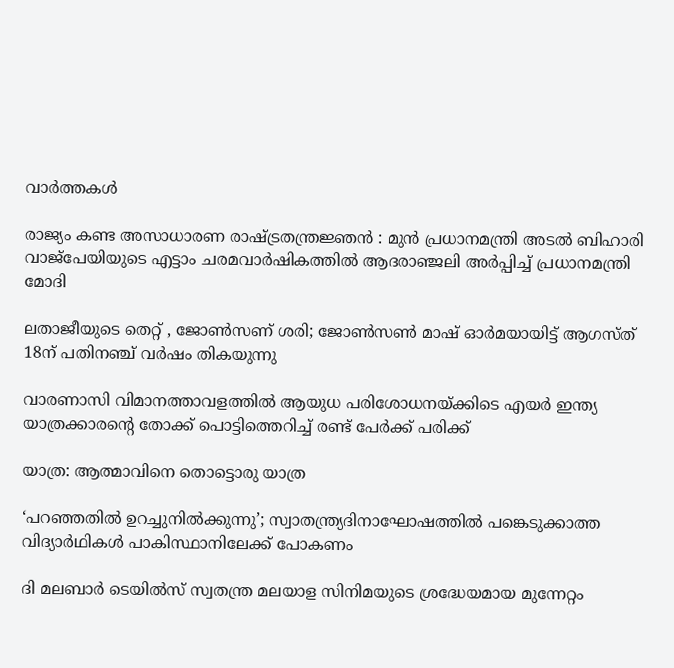വാര്‍ത്തകള്‍

രാജ്യം കണ്ട അസാധാരണ രാഷ്‌ട്രതന്ത്രജ്ഞൻ : മുൻ പ്രധാനമന്ത്രി അടൽ ബിഹാരി വാജ്‌പേയിയുടെ എട്ടാം ചരമവാർഷികത്തിൽ ആദരാഞ്ജലി അർപ്പിച്ച് പ്രധാനമന്ത്രി മോദി

ലതാജീയുടെ തെറ്റ് , ജോണ്‍സണ് ശരി; ജോണ്‍സണ്‍ മാഷ് ഓര്‍മയായിട്ട് ആഗസ്ത് 18ന് പതിനഞ്ച് വര്‍ഷം തികയുന്നു

വാരണാസി വിമാനത്താവളത്തിൽ ആയുധ പരിശോധനയ്‌ക്കിടെ എയർ ഇന്ത്യ യാത്രക്കാരന്റെ തോക്ക് പൊട്ടിത്തെറിച്ച് രണ്ട് പേർക്ക് പരിക്ക്

യാത്ര: ആത്മാവിനെ തൊട്ടൊരു യാത്ര

‘പറഞ്ഞതിൽ ഉറച്ചുനിൽക്കുന്നു’; സ്വാതന്ത്ര്യദിനാഘോഷത്തിൽ പങ്കെടുക്കാത്ത വിദ്യാർഥികൾ പാകിസ്ഥാനിലേക്ക് പോകണം

ദി മലബാര്‍ ടെയില്‍സ് സ്വതന്ത്ര മലയാള സിനിമയുടെ ശ്രദ്ധേയമായ മുന്നേറ്റം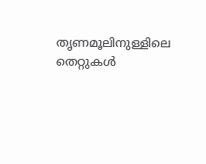തൃണമൂലിനുള്ളിലെ തെറ്റുകൾ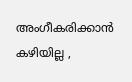അംഗീകരിക്കാൻ കഴിയില്ല ,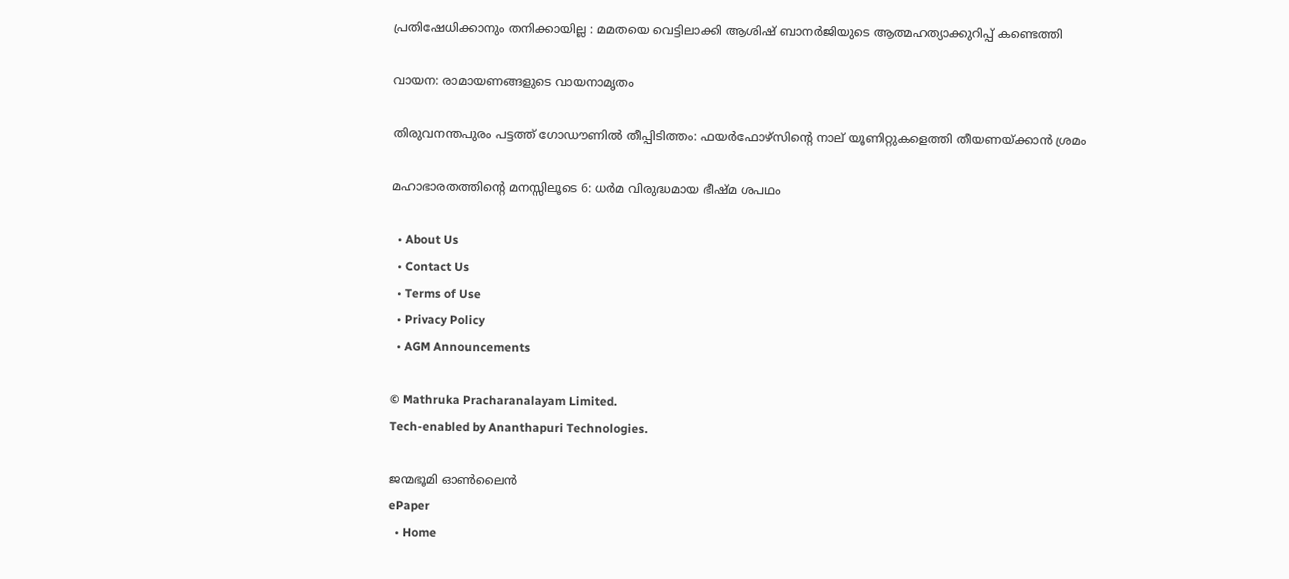പ്രതിഷേധിക്കാനും തനിക്കായില്ല : മമതയെ വെട്ടിലാക്കി ആശിഷ് ബാനർജിയുടെ ആത്മഹത്യാക്കുറിപ്പ് കണ്ടെത്തി

വായന: രാമായണങ്ങളുടെ വായനാമൃതം

തിരുവനന്തപുരം പട്ടത്ത് ഗോഡൗണിൽ തീപ്പിടിത്തം: ഫയർഫോഴ്‌സിന്റെ നാല് യൂണിറ്റുകളെത്തി തീയണയ്‌ക്കാൻ ശ്രമം

മഹാഭാരതത്തിന്റെ മനസ്സിലൂടെ 6: ധര്‍മ വിരുദ്ധമായ ഭീഷ്മ ശപഥം

  • About Us
  • Contact Us
  • Terms of Use
  • Privacy Policy
  • AGM Announcements

© Mathruka Pracharanalayam Limited.
Tech-enabled by Ananthapuri Technologies.

ജന്മഭൂമി ഓണ്‍ലൈന്‍
ePaper
  • Home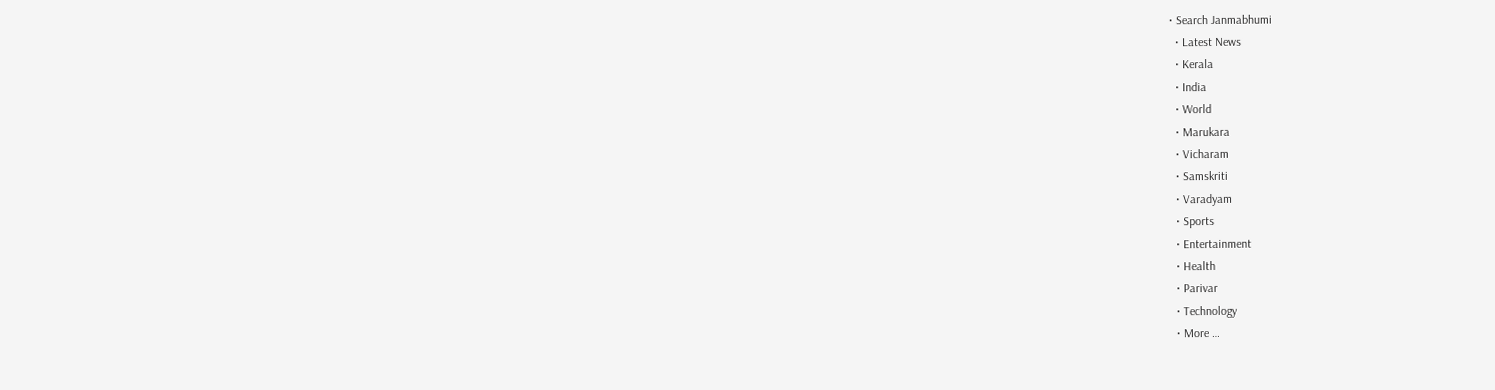• Search Janmabhumi
  • Latest News
  • Kerala
  • India
  • World
  • Marukara
  • Vicharam
  • Samskriti
  • Varadyam
  • Sports
  • Entertainment
  • Health
  • Parivar
  • Technology
  • More …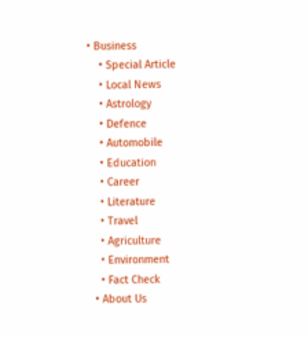• Business
    • Special Article
    • Local News
    • Astrology
    • Defence
    • Automobile
    • Education
    • Career
    • Literature
    • Travel
    • Agriculture
    • Environment
    • Fact Check
  • About Us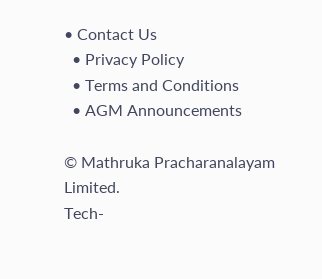• Contact Us
  • Privacy Policy
  • Terms and Conditions
  • AGM Announcements

© Mathruka Pracharanalayam Limited.
Tech-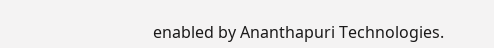enabled by Ananthapuri Technologies.